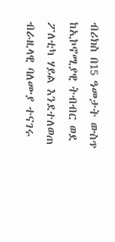ብሪክስ በ15 ዓመታት ውስጥ ከኢኮኖሚያዊ ትብብር ወደ ፖለቲካ ሃይል እንደተለወጠ ብራዚላዊ ባለሙያ ተናገሩ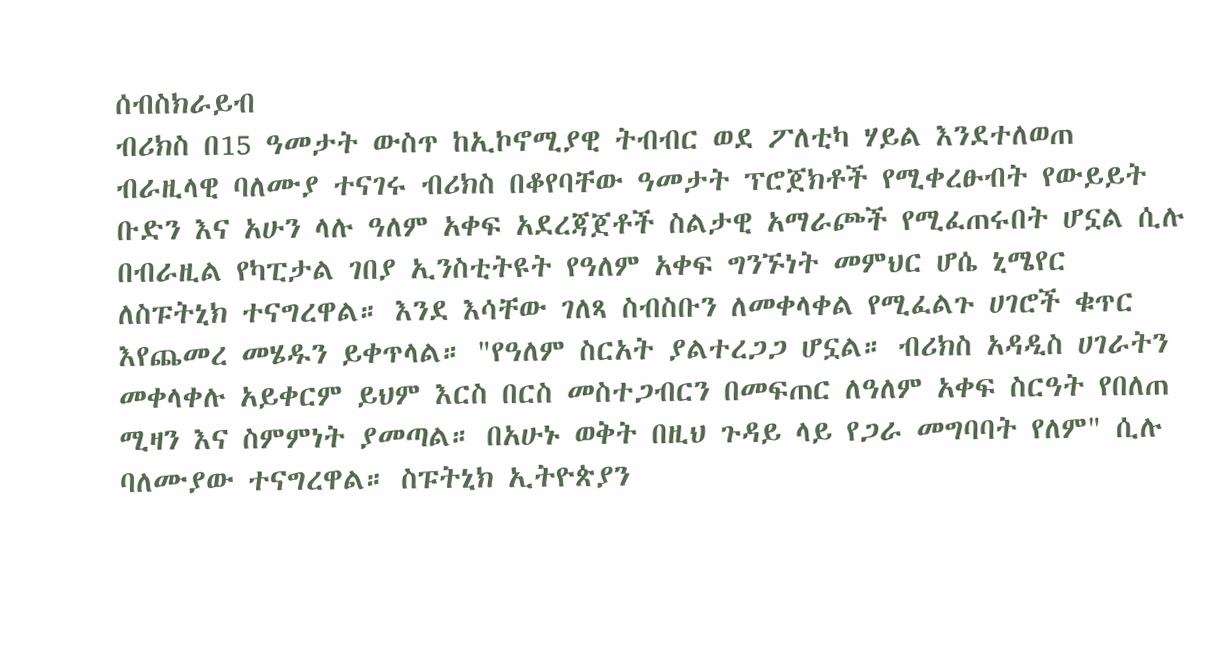ሰብስክራይብ
ብሪክስ በ15 ዓመታት ውስጥ ከኢኮኖሚያዊ ትብብር ወደ ፖለቲካ ሃይል እንደተለወጠ ብራዚላዊ ባለሙያ ተናገሩ ብሪክስ በቆየባቸው ዓመታት ፕሮጀክቶች የሚቀረፁብት የውይይት ቡድን እና አሁን ላሉ ዓለም አቀፍ አደረጃጀቶች ስልታዊ አማራጮች የሚፈጠሩበት ሆኗል ሲሉ በብራዚል የካፒታል ገበያ ኢንስቲትዩት የዓለም አቀፍ ግንኙነት መምህር ሆሴ ኒሜየር ለስፑትኒክ ተናግረዋል። እንደ እሳቸው ገለጻ ስብስቡን ለመቀላቀል የሚፈልጉ ሀገሮች ቁጥር እየጨመረ መሄዱን ይቀጥላል። "የዓለም ስርአት ያልተረጋጋ ሆኗል። ብሪክስ አዳዲስ ሀገራትን መቀላቀሉ አይቀርም ይህም እርስ በርስ መስተጋብርን በመፍጠር ለዓለም አቀፍ ስርዓት የበለጠ ሚዛን እና ስምምነት ያመጣል። በአሁኑ ወቅት በዚህ ጉዳይ ላይ የጋራ መግባባት የለም" ሲሉ ባለሙያው ተናግረዋል። ስፑትኒክ ኢትዮጵያን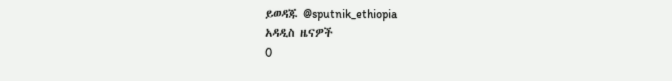ይወዳጁ @sputnik_ethiopia
አዳዲስ ዜናዎች
0